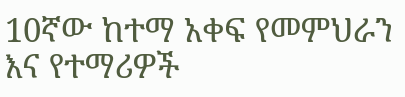10ኛው ከተማ አቀፍ የመምህራን እና የተማሪዎች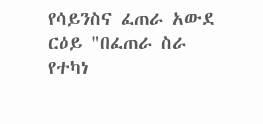የሳይንስና ፈጠራ አውደ ርዕይ "በፈጠራ ስራ የተካነ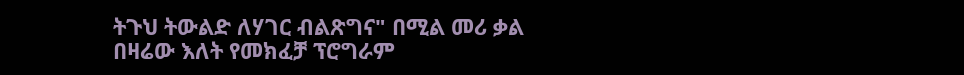ትጉህ ትውልድ ለሃገር ብልጽግና" በሚል መሪ ቃል በዛሬው እለት የመክፈቻ ፕሮግራም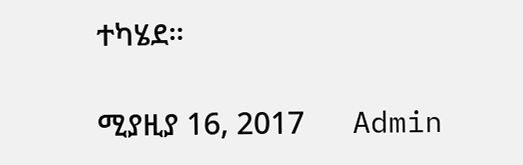ተካሄደ።

ሚያዚያ 16, 2017      Admin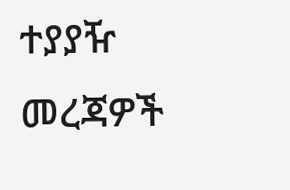ተያያዥ መረጃዎች